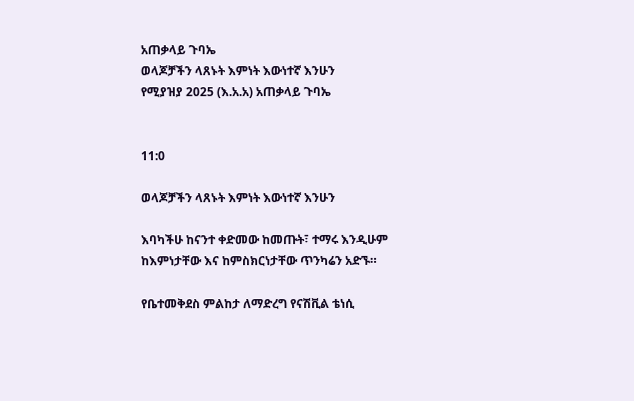አጠቃላይ ጉባኤ
ወላጆቻችን ላጸኑት እምነት እውነተኛ እንሁን
የሚያዝያ 2025 (እ.አ.አ) አጠቃላይ ጉባኤ


11:0

ወላጆቻችን ላጸኑት እምነት እውነተኛ እንሁን

እባካችሁ ከናንተ ቀድመው ከመጡት፣ ተማሩ እንዲሁም ከእምነታቸው እና ከምስክርነታቸው ጥንካሬን አድኙ።

የቤተመቅደስ ምልከታ ለማድረግ የናሽቪል ቴነሲ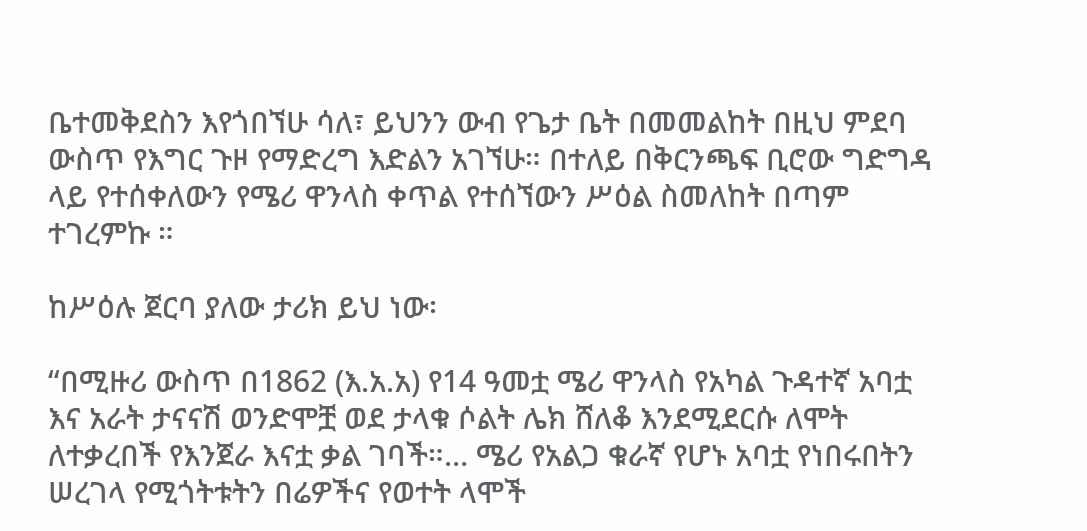ቤተመቅደስን እየጎበኘሁ ሳለ፣ ይህንን ውብ የጌታ ቤት በመመልከት በዚህ ምደባ ውስጥ የእግር ጉዞ የማድረግ እድልን አገኘሁ። በተለይ በቅርንጫፍ ቢሮው ግድግዳ ላይ የተሰቀለውን የሜሪ ዋንላስ ቀጥል የተሰኘውን ሥዕል ስመለከት በጣም ተገረምኩ ።

ከሥዕሉ ጀርባ ያለው ታሪክ ይህ ነው፡

“በሚዙሪ ውስጥ በ1862 (እ.አ.አ) የ14 ዓመቷ ሜሪ ዋንላስ የአካል ጉዳተኛ አባቷ እና አራት ታናናሽ ወንድሞቿ ወደ ታላቁ ሶልት ሌክ ሸለቆ እንደሚደርሱ ለሞት ለተቃረበች የእንጀራ እናቷ ቃል ገባች።… ሜሪ የአልጋ ቁራኛ የሆኑ አባቷ የነበሩበትን ሠረገላ የሚጎትቱትን በሬዎችና የወተት ላሞች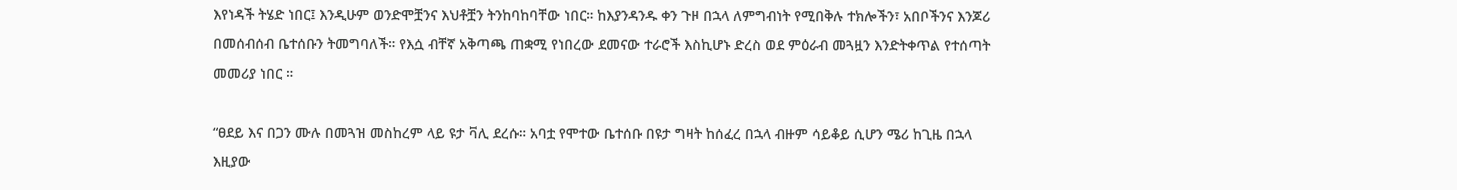እየነዳች ትሄድ ነበር፤ እንዲሁም ወንድሞቿንና እህቶቿን ትንከባከባቸው ነበር። ከእያንዳንዱ ቀን ጉዞ በኋላ ለምግብነት የሚበቅሉ ተክሎችን፣ አበቦችንና እንጆሪ በመሰብሰብ ቤተሰቡን ትመግባለች። የእሷ ብቸኛ አቅጣጫ ጠቋሚ የነበረው ደመናው ተራሮች እስኪሆኑ ድረስ ወደ ምዕራብ መጓዟን እንድትቀጥል የተሰጣት መመሪያ ነበር ።

“ፀደይ እና በጋን ሙሉ በመጓዝ መስከረም ላይ ዩታ ቫሊ ደረሱ። አባቷ የሞተው ቤተሰቡ በዩታ ግዛት ከሰፈረ በኋላ ብዙም ሳይቆይ ሲሆን ሜሪ ከጊዜ በኋላ እዚያው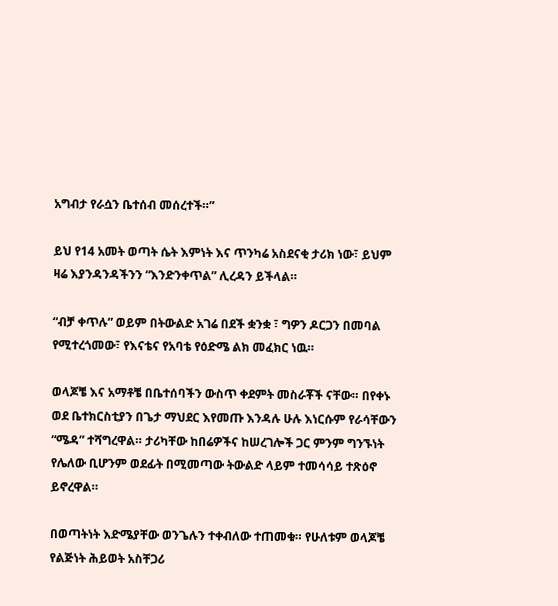አግብታ የራሷን ቤተሰብ መሰረተች።”

ይህ የ14 አመት ወጣት ሴት እምነት እና ጥንካሬ አስደናቂ ታሪክ ነው፣ ይህም ዛሬ እያንዳንዳችንን “እንድንቀጥል” ሊረዳን ይችላል።

“ብቻ ቀጥሉ” ወይም በትውልድ አገሬ በደች ቋንቋ ፣ ግዎን ዶርጋን በመባል የሚተረጎመው፣ የእናቴና የአባቴ የዕድሜ ልክ መፈክር ነዉ።

ወላጆቼ እና አማቶቼ በቤተሰባችን ውስጥ ቀደምት መስራቾች ናቸው። በየቀኑ ወደ ቤተክርስቲያን በጌታ ማህደር እየመጡ እንዳሉ ሁሉ እነርሱም የራሳቸውን “ሜዳ” ተሻግረዋል። ታሪካቸው ከበሬዎችና ከሠረገሎች ጋር ምንም ግንኙነት የሌለው ቢሆንም ወደፊት በሚመጣው ትውልድ ላይም ተመሳሳይ ተጽዕኖ ይኖረዋል።

በወጣትነት እድሜያቸው ወንጌሉን ተቀብለው ተጠመቁ። የሁለቱም ወላጆቼ የልጅነት ሕይወት አስቸጋሪ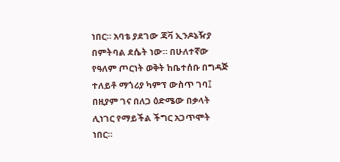ነበር። አባቴ ያደገው ጃቫ ኢንዶኔዥያ በምትባል ደሴት ነው። በሁለተኛው የዓለም ጦርነት ወቅት ከቤተሰቡ በግዳጅ ተለይቶ ማጎሪያ ካምፕ ውስጥ ገባ፤ በዚያም ገና በለጋ ዕድሜው በቃላት ሊነገር የማይችል ችግር አጋጥሞት ነበር።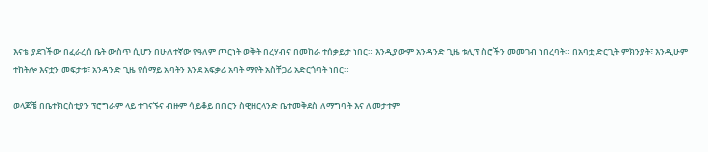እናቴ ያደገችው በፈራረሰ ቤት ውስጥ ሲሆን በሁለተኛው የዓለም ጦርነት ወቅት በረሃብና በመከራ ተሰቃይታ ነበር። እንዲያውም አንዳንድ ጊዜ ቱሊፕ ስሮችን መመገብ ነበረባት። በአባቷ ድርጊት ምክንያት፣ እንዲሁም ተከትሎ እናቷን መፍታቱ፣ አንዳንድ ጊዜ የሰማይ አባትን እንደ አፍቃሪ አባት ማየት አስቸጋሪ አድርጎባት ነበር።

ወላጆቼ በቤተክርስቲያን ፕሮግራም ላይ ተገናኙና ብዙም ሳይቆይ በበርን ስዊዘርላንድ ቤተመቅደስ ለማግባት እና ለመታተም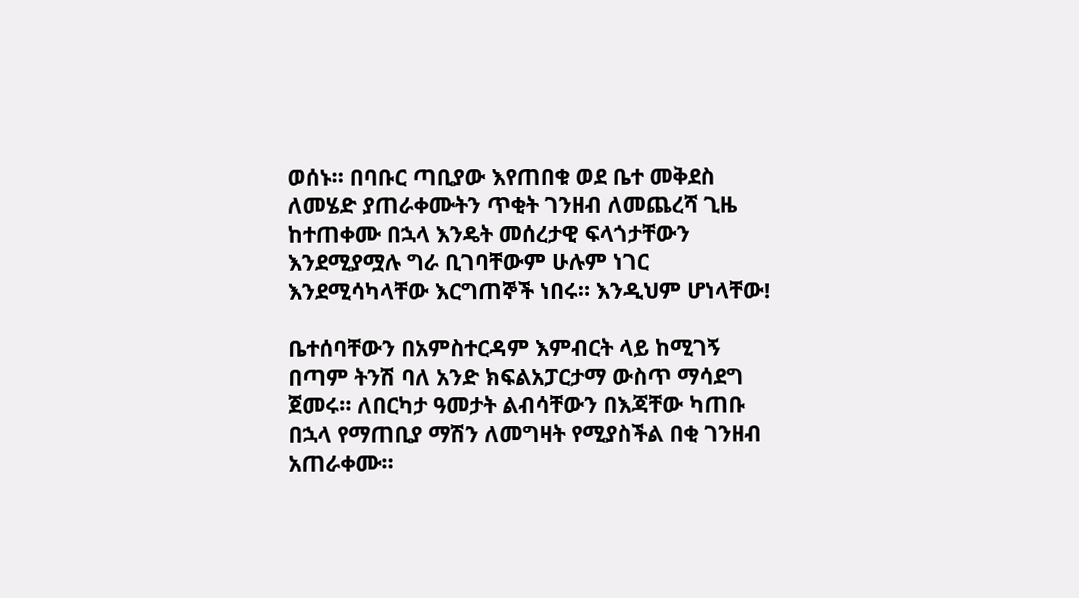ወሰኑ። በባቡር ጣቢያው እየጠበቁ ወደ ቤተ መቅደስ ለመሄድ ያጠራቀሙትን ጥቂት ገንዘብ ለመጨረሻ ጊዜ ከተጠቀሙ በኋላ እንዴት መሰረታዊ ፍላጎታቸውን እንደሚያሟሉ ግራ ቢገባቸውም ሁሉም ነገር እንደሚሳካላቸው እርግጠኞች ነበሩ። እንዲህም ሆነላቸው!

ቤተሰባቸውን በአምስተርዳም እምብርት ላይ ከሚገኝ በጣም ትንሽ ባለ አንድ ክፍልአፓርታማ ውስጥ ማሳደግ ጀመሩ። ለበርካታ ዓመታት ልብሳቸውን በእጃቸው ካጠቡ በኋላ የማጠቢያ ማሽን ለመግዛት የሚያስችል በቂ ገንዘብ አጠራቀሙ።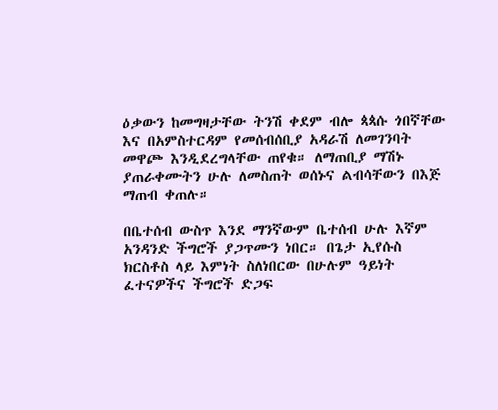ዕቃውን ከመግዛታቸው ትንሽ ቀደም ብሎ ጳጳሱ ጎበኛቸው እና በአምስተርዳም የመሰብሰቢያ አዳራሽ ለመገንባት መዋጮ እንዲደረግላቸው ጠየቁ። ለማጠቢያ ማሽኑ ያጠራቀሙትን ሁሉ ለመስጠት ወሰኑና ልብሳቸውን በእጅ ማጠብ ቀጠሉ።

በቤተሰብ ውስጥ እንደ ማንኛውም ቤተሰብ ሁሉ እኛም አንዳንድ ችግሮች ያጋጥሙን ነበር። በጌታ ኢየሱስ ክርስቶስ ላይ እምነት ስለነበርው በሁሉም ዓይነት ፈተናዎችና ችግሮች ድጋፍ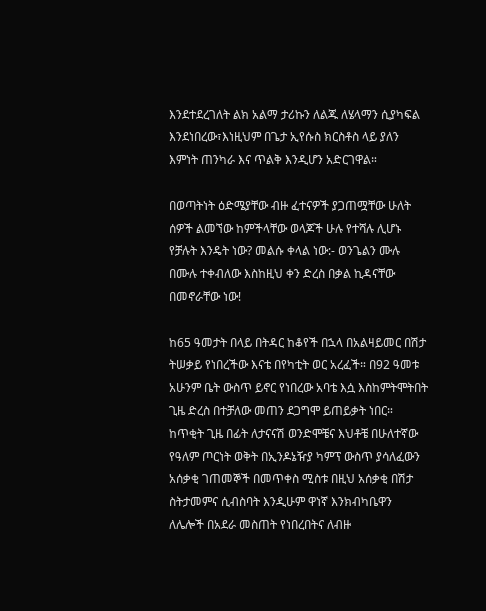እንደተደረገለት ልክ አልማ ታሪኩን ለልጁ ለሄላማን ሲያካፍል እንደነበረው፣እነዚህም በጌታ ኢየሱስ ክርስቶስ ላይ ያለን እምነት ጠንካራ እና ጥልቅ እንዲሆን አድርገዋል።

በወጣትነት ዕድሜያቸው ብዙ ፈተናዎች ያጋጠሟቸው ሁለት ሰዎች ልመኘው ከምችላቸው ወላጆች ሁሉ የተሻሉ ሊሆኑ የቻሉት እንዴት ነው? መልሱ ቀላል ነው:- ወንጌልን ሙሉ በሙሉ ተቀብለው እስከዚህ ቀን ድረስ በቃል ኪዳናቸው በመኖራቸው ነው!

ከ65 ዓመታት በላይ በትዳር ከቆየች በኋላ በአልዛይመር በሽታ ትሠቃይ የነበረችው እናቴ በየካቲት ወር አረፈች። በ92 ዓመቱ አሁንም ቤት ውስጥ ይኖር የነበረው አባቴ እሷ እስከምትሞትበት ጊዜ ድረስ በተቻለው መጠን ደጋግሞ ይጠይቃት ነበር። ከጥቂት ጊዜ በፊት ለታናናሽ ወንድሞቼና እህቶቼ በሁለተኛው የዓለም ጦርነት ወቅት በኢንዶኔዥያ ካምፕ ውስጥ ያሳለፈውን አሰቃቂ ገጠመኞች በመጥቀስ ሚስቱ በዚህ አሰቃቂ በሽታ ስትታመምና ሲብስባት እንዲሁም ዋነኛ እንክብካቤዋን ለሌሎች በአደራ መስጠት የነበረበትና ለብዙ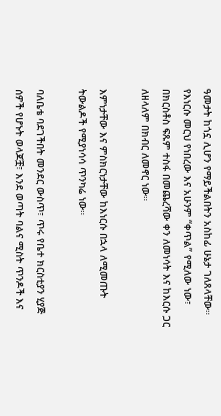ዓመታት ከጎኗ ሊሆን የማይችልበትን አስከፊ ሁኔታ ገለጸላቸው። የእነርሱ መርህ የነበረው እና አሁንም “ቀጥል” የሚለው ነው፣ በክርስቶስ ፍጹም ተስፋ በመጨረሻው ቀን ለመነሳት እና ከእርሱ ጋር ለዘላለም በክብር ለመኖር ነው።

እምነታቸው እና ምስክርነታቸው ከእነርሱ በኋላ ለሚመጡት ትውልዶች የሚያነሳሳ ጥንካሬ ነው።

ባለቤቴ ባደገችበት መንደር ውስጥ፣ ጥሩ የቤተ ክርስቲያን ሂያጅ ሰዎች የሆኑት ወላጆቿ፣ እንደ ወጣት ባልና ሚስት ጥንዶች እና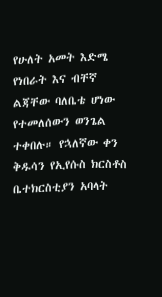የሁለት አመት እድሜ የነበራት እና ብቸኛ ልጃቸው ባለቤቴ ሆነው የተመለሰውን ወንጌል ተቀበሉ። የኋለኛው ቀን ቅዱሳን የኢየሱስ ክርስቶስ ቤተክርስቲያን አባላት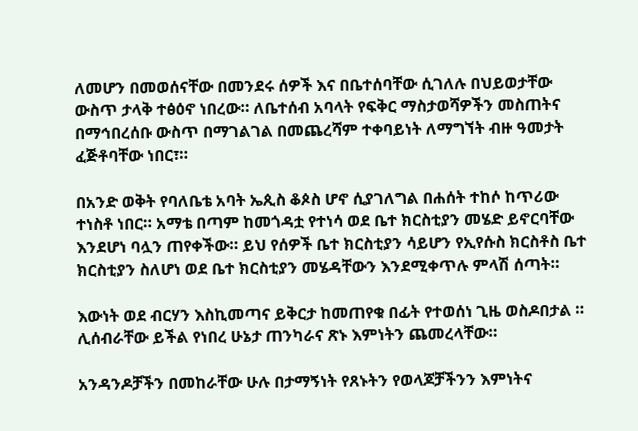ለመሆን በመወሰናቸው በመንደሩ ሰዎች እና በቤተሰባቸው ሲገለሉ በህይወታቸው ውስጥ ታላቅ ተፅዕኖ ነበረው። ለቤተሰብ አባላት የፍቅር ማስታወሻዎችን መስጠትና በማኅበረሰቡ ውስጥ በማገልገል በመጨረሻም ተቀባይነት ለማግኘት ብዙ ዓመታት ፈጅቶባቸው ነበር፣።

በአንድ ወቅት የባለቤቴ አባት ኤጲስ ቆጶስ ሆኖ ሲያገለግል በሐሰት ተከሶ ከጥሪው ተነስቶ ነበር። አማቴ በጣም ከመጎዳቷ የተነሳ ወደ ቤተ ክርስቲያን መሄድ ይኖርባቸው እንደሆነ ባሏን ጠየቀችው። ይህ የሰዎች ቤተ ክርስቲያን ሳይሆን የኢየሱስ ክርስቶስ ቤተ ክርስቲያን ስለሆነ ወደ ቤተ ክርስቲያን መሄዳቸውን እንደሚቀጥሉ ምላሽ ሰጣት።

እውነት ወደ ብርሃን እስኪመጣና ይቅርታ ከመጠየቁ በፊት የተወሰነ ጊዜ ወስዶበታል ። ሊሰብራቸው ይችል የነበረ ሁኔታ ጠንካራና ጽኑ እምነትን ጨመረላቸው።

አንዳንዶቻችን በመከራቸው ሁሉ በታማኝነት የጸኑትን የወላጆቻችንን እምነትና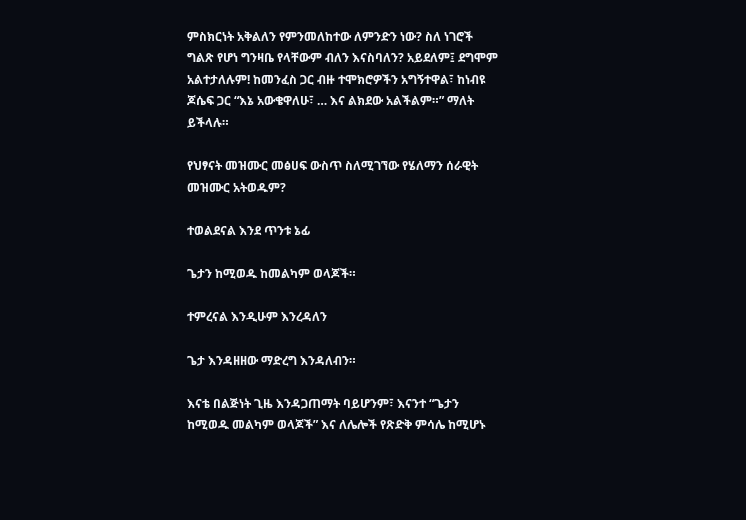ምስክርነት አቅልለን የምንመለከተው ለምንድን ነው? ስለ ነገሮች ግልጽ የሆነ ግንዛቤ የላቸውም ብለን እናስባለን? አይደለም፤ ደግሞም አልተታለሉም! ከመንፈስ ጋር ብዙ ተሞክሮዎችን አግኝተዋል፣ ከነብዩ ጆሴፍ ጋር “እኔ አውቄዋለሁ፣ … እና ልክደው አልችልም።” ማለት ይችላሉ።

የህፃናት መዝሙር መፅሀፍ ውስጥ ስለሚገኘው የሄለማን ሰራዊት መዝሙር አትወዱም?

ተወልደናል እንደ ጥንቱ ኔፊ

ጌታን ከሚወዱ ከመልካም ወላጆች።

ተምረናል እንዲሁም እንረዳለን

ጌታ እንዳዘዘው ማድረግ እንዳለብን።

እናቴ በልጅነት ጊዜ እንዳጋጠማት ባይሆንም፣ እናንተ “ጌታን ከሚወዱ መልካም ወላጆች” እና ለሌሎች የጽድቅ ምሳሌ ከሚሆኑ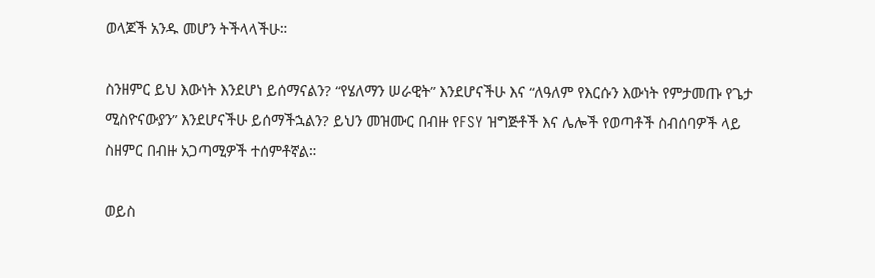ወላጆች አንዱ መሆን ትችላላችሁ።

ስንዘምር ይህ እውነት እንደሆነ ይሰማናልን? “የሄለማን ሠራዊት” እንደሆናችሁ እና “ለዓለም የእርሱን እውነት የምታመጡ የጌታ ሚስዮናውያን” እንደሆናችሁ ይሰማችኋልን? ይህን መዝሙር በብዙ የFSY ዝግጅቶች እና ሌሎች የወጣቶች ስብሰባዎች ላይ ስዘምር በብዙ አጋጣሚዎች ተሰምቶኛል።

ወይስ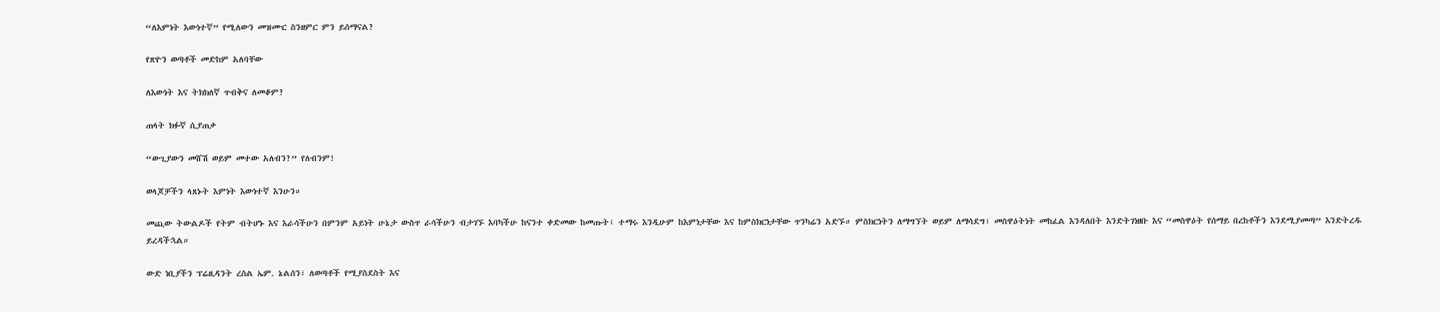“ለእምነት እውነተኛ” የሚለውን መዝሙር ስንዘምር ምን ይሰማናል?

የጽዮን ወጣቶች መድከም አለባቸው

ለእውነት እና ትክክለኛ ጥብቅና ለመቆም?

ጠላት ክፉኛ ሲያጠቃ

“ውጊያውን መሸሽ ወይም መተው አለብን?” የለብንም!

ወላጆቻችን ላጸኑት እምነት እውነተኛ እንሁን።

መጪው ትውልዶች የትም ብትሆኑ እና እራሳችሁን በምንም አይነት ሁኔታ ውስጥ ራሳችሁን ብታገኙ እባካችሁ ከናንተ ቀድመው ከመጡት፣ ተማሩ እንዲሁም ከእምነታቸው እና ከምስክርነታቸው ጥንካሬን አድኙ። ምስክርነትን ለማግኘት ወይም ለማሳደግ፣ መስዋዕትነት መከፈል እንዳለበት እንድትገነዘቡ እና “መስዋዕት የሰማይ በረከቶችን እንደሚያመጣ” እንድትረዱ ይረዳችኋል።

ውድ ነቢያችን ፕሬዚዳንት ረስል ኤም. ኔልሰን፣ ለወጣቶች የሚያስደስት እና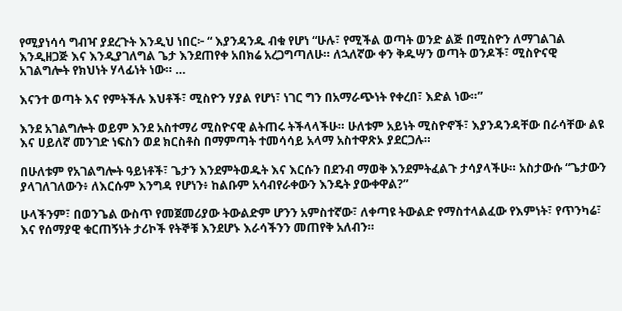የሚያነሳሳ ግብዣ ያደረጉት እንዲህ ነበር፦ “ እያንዳንዱ ብቁ የሆነ “ሁሉ፣ የሚችል ወጣት ወንድ ልጅ በሚስዮን ለማገልገል እንዲዘጋጅ እና እንዲያገለግል ጌታ እንደጠየቀ አበክሬ አረጋግጣለሁ። ለኋለኛው ቀን ቅዱሣን ወጣት ወንዶች፣ ሚስዮናዊ አገልግሎት የክህነት ሃላፊነት ነው። …

እናንተ ወጣት እና የምትችሉ እህቶች፣ ሚስዮን ሃያል የሆነ፣ ነገር ግን በአማራጭነት የቀረበ፣ እድል ነው።”

እንደ አገልግሎት ወይም እንደ አስተማሪ ሚስዮናዊ ልትጠሩ ትችላላችሁ። ሁለቱም አይነት ሚስዮኖች፣ እያንዳንዳቸው በራሳቸው ልዩ እና ሀይለኛ መንገድ ነፍስን ወደ ክርስቶስ በማምጣት ተመሳሳይ አላማ አስተዋጽኦ ያደርጋሉ።

በሁለቱም የአገልግሎት ዓይነቶች፣ ጌታን እንደምትወዱት እና እርሱን በደንብ ማወቅ እንደምትፈልጉ ታሳያላችሁ። አስታውሱ “ጌታውን ያላገለገለውን፥ ለእርሱም እንግዳ የሆነን፥ ከልቡም አሳብየራቀውን እንዴት ያውቀዋል?”

ሁላችንም፣ በወንጌል ውስጥ የመጀመሪያው ትውልድም ሆንን አምስተኛው፣ ለቀጣዩ ትውልድ የማስተላልፈው የእምነት፣ የጥንካሬ፣ እና የሰማያዊ ቁርጠኝነት ታሪኮች የትኞቹ እንደሆኑ እራሳችንን መጠየቅ አለብን።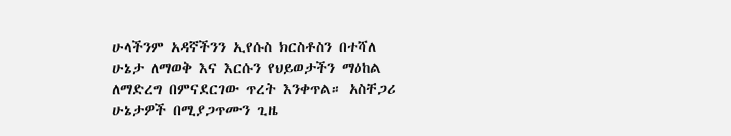ሁላችንም አዳኛችንን ኢየሱስ ክርስቶስን በተሻለ ሁኔታ ለማወቅ እና እርሱን የህይወታችን ማዕከል ለማድረግ በምናደርገው ጥረት እንቀጥል። አስቸጋሪ ሁኔታዎች በሚያጋጥሙን ጊዜ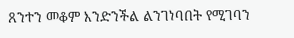ጸንተን መቆም እንድንችል ልንገነባበት የሚገባን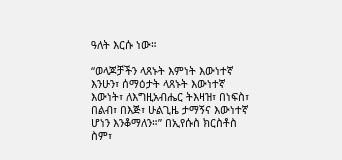ዓለት እርሱ ነው።

“ወላጆቻችን ላጸኑት እምነት እውነተኛ እንሁን፣ ሰማዕታት ላጸኑት እውነተኛ እውነት፣ ለእግዚአብሔር ትእዛዝ፣ በነፍስ፣ በልብ፣ በእጅ፣ ሁልጊዜ ታማኝና እውነተኛ ሆነን እንቆማለን።” በኢየሱስ ክርስቶስ ስም፣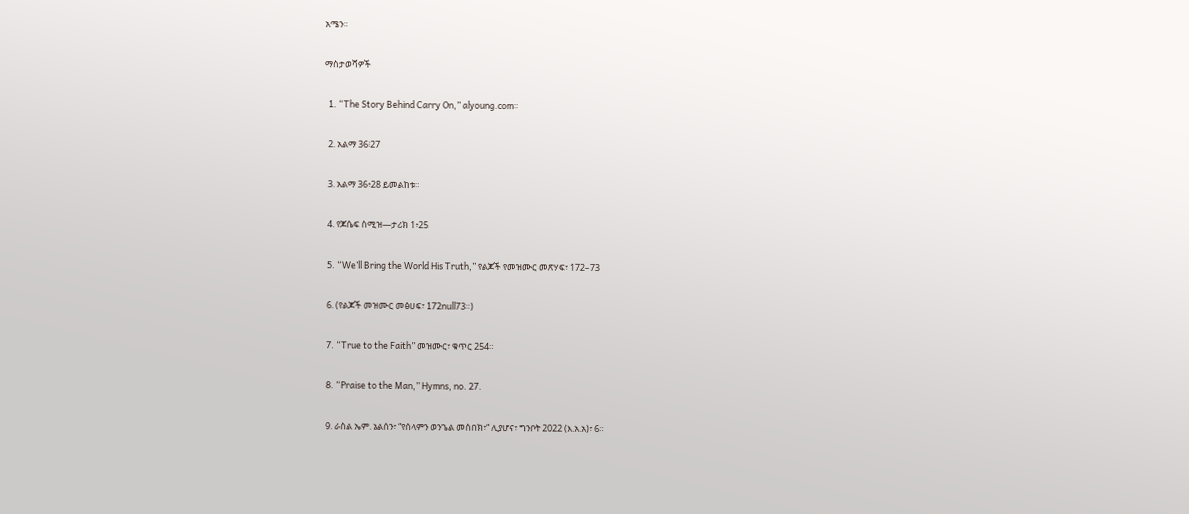አሜን።

ማስታወሻዎች

  1. “The Story Behind Carry On,” alyoung.com።

  2. አልማ 36፧27

  3. አልማ 36፥28 ይመልከቱ።

  4. የጆሴፍ ስሚዝ—ታሪክ 1፥25

  5. “We’ll Bring the World His Truth,” የልጆች የመዝሙር መጽሃፍ፣ 172–73

  6. (የልጆች መዝሙር መፅሀፍ፣ 172null73።)

  7. “True to the Faith” መዝሙር፣ ቁጥር 254።

  8. “Praise to the Man,” Hymns, no. 27.

  9. ራስል ኤም. ኔልሰን፣ “የሰላምን ወንጌል መስበክ፣“ ሊያሆና፣ ግንቦት 2022 (እ.አ.አ)፣ 6።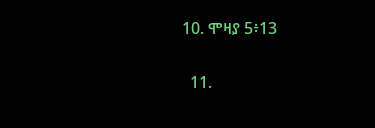10. ሞዛያ 5፥13

  11.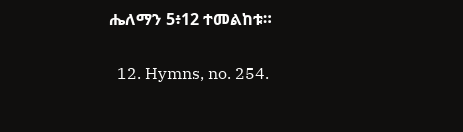ሔለማን 5፥12 ተመልከቱ።

  12. Hymns, no. 254.